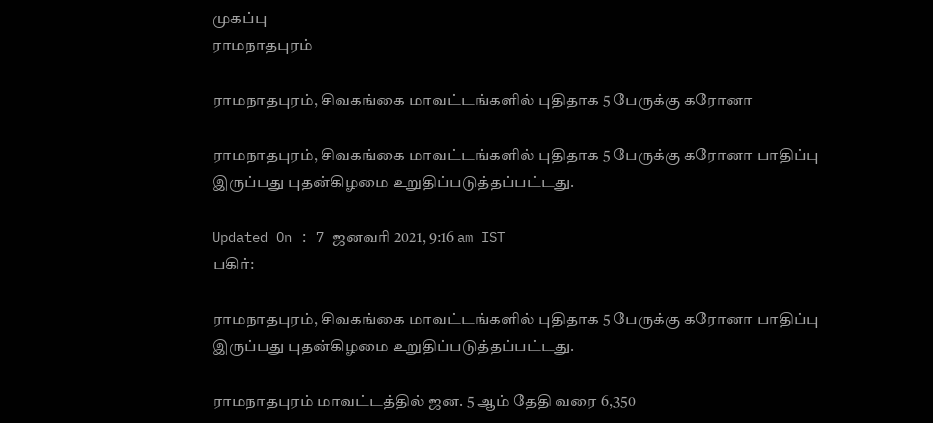முகப்பு
ராமநாதபுரம்

ராமநாதபுரம், சிவகங்கை மாவட்டங்களில் புதிதாக 5 பேருக்கு கரோனா

ராமநாதபுரம், சிவகங்கை மாவட்டங்களில் புதிதாக 5 பேருக்கு கரோனா பாதிப்பு இருப்பது புதன்கிழமை உறுதிப்படுத்தப்பட்டது.

Updated On : 7 ஜனவரி 2021, 9:16 am IST
பகிர்:

ராமநாதபுரம், சிவகங்கை மாவட்டங்களில் புதிதாக 5 பேருக்கு கரோனா பாதிப்பு இருப்பது புதன்கிழமை உறுதிப்படுத்தப்பட்டது.

ராமநாதபுரம் மாவட்டத்தில் ஜன. 5 ஆம் தேதி வரை 6,350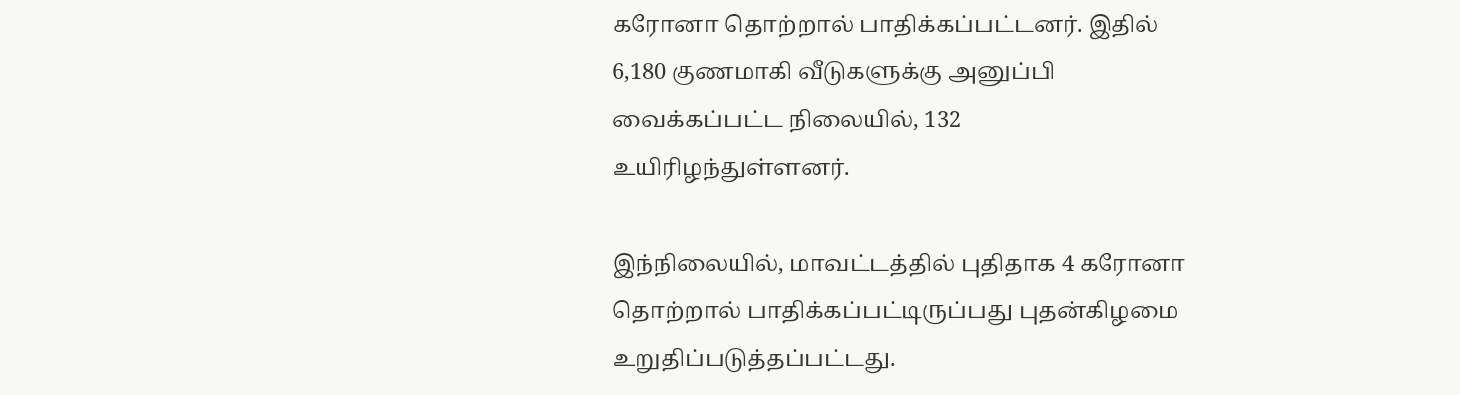கரோனா தொற்றால் பாதிக்கப்பட்டனர். இதில் 6,180 குணமாகி வீடுகளுக்கு அனுப்பி வைக்கப்பட்ட நிலையில், 132 உயிரிழந்துள்ளனர்.

இந்நிலையில், மாவட்டத்தில் புதிதாக 4 கரோனா தொற்றால் பாதிக்கப்பட்டிருப்பது புதன்கிழமை உறுதிப்படுத்தப்பட்டது.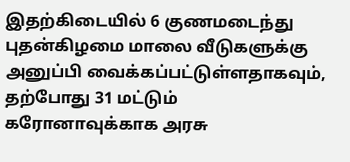இதற்கிடையில் 6 குணமடைந்து புதன்கிழமை மாலை வீடுகளுக்கு அனுப்பி வைக்கப்பட்டுள்ளதாகவும், தற்போது 31 மட்டும் கரோனாவுக்காக அரசு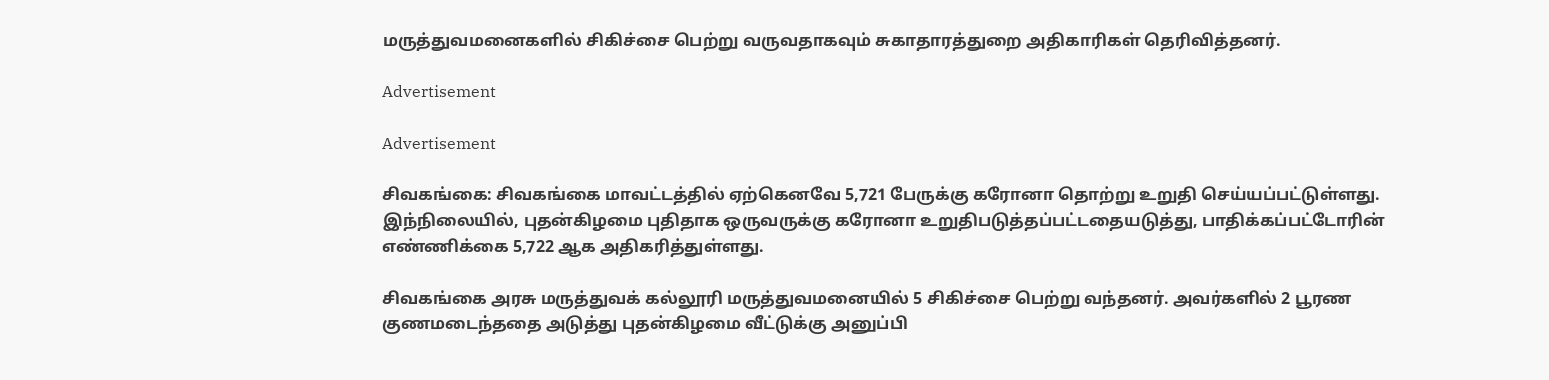மருத்துவமனைகளில் சிகிச்சை பெற்று வருவதாகவும் சுகாதாரத்துறை அதிகாரிகள் தெரிவித்தனர்.

Advertisement

Advertisement

சிவகங்கை: சிவகங்கை மாவட்டத்தில் ஏற்கெனவே 5,721 பேருக்கு கரோனா தொற்று உறுதி செய்யப்பட்டுள்ளது. இந்நிலையில், புதன்கிழமை புதிதாக ஒருவருக்கு கரோனா உறுதிபடுத்தப்பட்டதையடுத்து, பாதிக்கப்பட்டோரின் எண்ணிக்கை 5,722 ஆக அதிகரித்துள்ளது.

சிவகங்கை அரசு மருத்துவக் கல்லூரி மருத்துவமனையில் 5 சிகிச்சை பெற்று வந்தனர். அவர்களில் 2 பூரண குணமடைந்ததை அடுத்து புதன்கிழமை வீட்டுக்கு அனுப்பி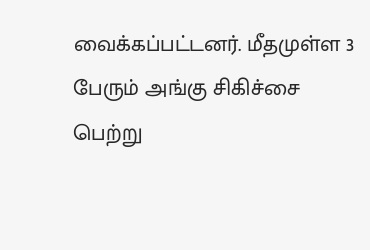வைக்கப்பட்டனர். மீதமுள்ள 3 பேரும் அங்கு சிகிச்சை பெற்று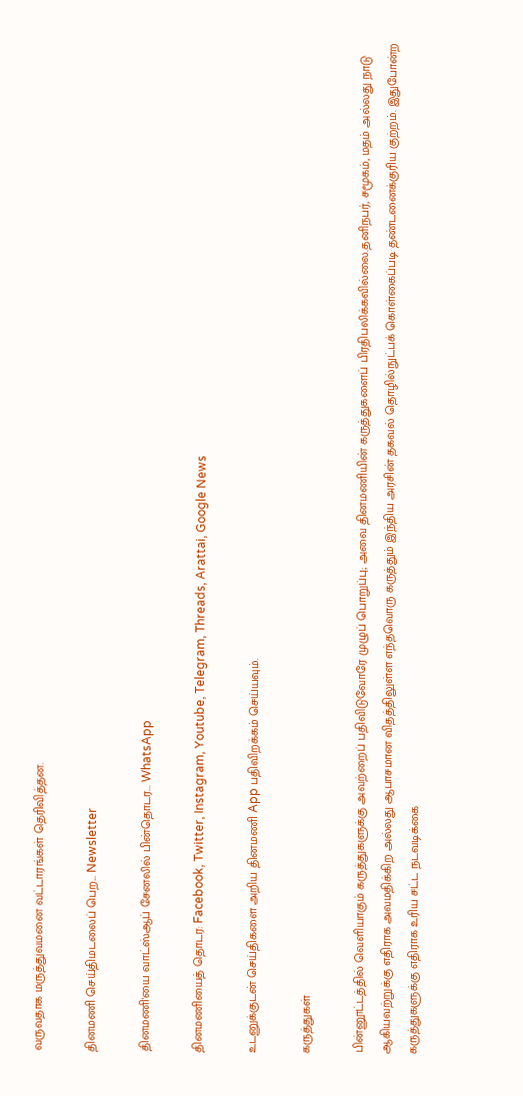வருவதாக மருத்துவமனை வட்டாரங்கள் தெரிவித்தன.

தினமணி செய்திமடலைப் பெற... Newsletter

தினமணி'யை வாட்ஸ்ஆப் சேனலில் பின்தொடர... WhatsApp

தினமணியைத் தொடர: Facebook, Twitter, Instagram, Youtube, Telegram, Threads, Arattai, Google News

உடனுக்குடன் செய்திகளை அறிய தினமணி App பதிவிறக்கம் செய்யவும்.

கருத்துகள்

பின்னூட்டத்தில் வெளியாகும் கருத்துகளுக்கு அவற்றைப் பதிவிடுவோரே முழுப் பொறுப்பு; அவை தினமணியின் கருத்துகளைப் பிரதிபலிக்கவில்லை.தனிநபர், சமூகம், மதம் அல்லது நாடு ஆகியவற்றுக்கு எதிராக அவமதிக்கிற அல்லது ஆபாசமான விதத்திலுள்ள எந்தவொரு கருத்தும் இந்திய அரசின் தகவல் தொழில்நுட்பக் கொள்கைப்படி தண்டனைக்குரிய குற்றம். இதுபோன்ற கருத்துகளுக்கு எதிராக உரிய சட்ட நடவடிக்கை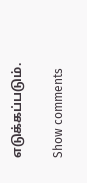எடுக்கப்படும்.

Show comments